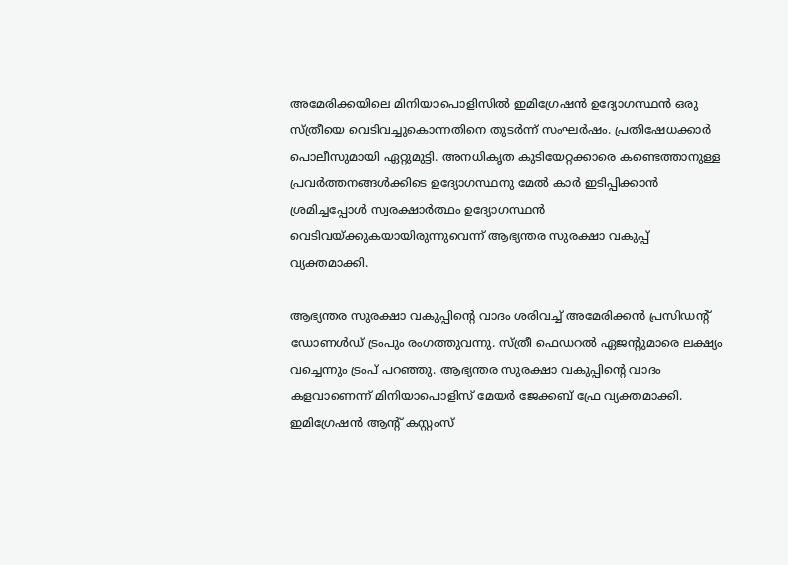അമേരിക്കയിലെ മിനിയാപൊളിസിൽ ഇമിഗ്രേഷൻ ഉദ്യോഗസ്ഥൻ ഒരു സ്ത്രീയെ വെടിവച്ചുകൊന്നതിനെ തുടർന്ന് സംഘർഷം. പ്രതിഷേധക്കാർ പൊലീസുമായി ഏറ്റുമുട്ടി. അനധികൃത കുടിയേറ്റക്കാരെ കണ്ടെത്താനുള്ള പ്രവർത്തനങ്ങൾക്കിടെ ഉദ്യോഗസ്ഥനു മേൽ കാർ ഇടിപ്പിക്കാൻ ശ്രമിച്ചപ്പോൾ സ്വരക്ഷാർത്ഥം ഉദ്യോഗസ്ഥൻ വെടിവയ്ക്കുകയായിരുന്നുവെന്ന് ആഭ്യന്തര സുരക്ഷാ വകുപ്പ് വ്യക്തമാക്കി.

ആഭ്യന്തര സുരക്ഷാ വകുപ്പിന്റെ വാദം ശരിവച്ച് അമേരിക്കൻ പ്രസിഡന്റ് ഡോണൾഡ് ട്രംപും രംഗത്തുവന്നു. സ്ത്രീ ഫെഡറൽ ഏജന്റുമാരെ ലക്ഷ്യം വച്ചെന്നും ട്രംപ് പറഞ്ഞു. ആഭ്യന്തര സുരക്ഷാ വകുപ്പിന്റെ വാദം കളവാണെന്ന് മിനിയാപൊളിസ് മേയർ ജേക്കബ് ഫ്രേ വ്യക്തമാക്കി. ഇമിഗ്രേഷൻ ആന്റ് കസ്റ്റംസ്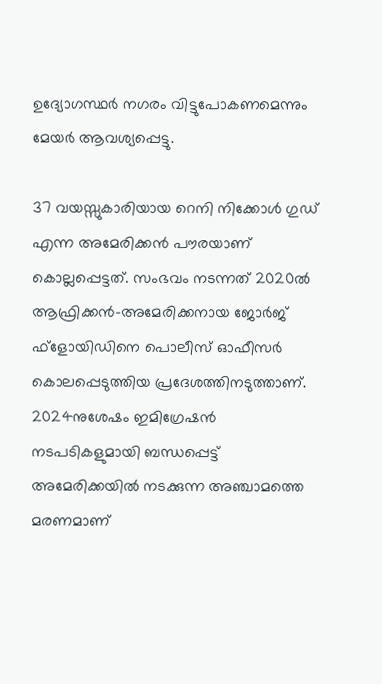ഉദ്യോഗസ്ഥർ നഗരം വിട്ടുപോകണമെന്നും മേയർ ആവശ്യപ്പെട്ടു.

37 വയസ്സുകാരിയായ റെനി നിക്കോൾ ഗുഡ് എന്ന അമേരിക്കൻ പൗരയാണ് കൊല്ലപ്പെട്ടത്. സംഭവം നടന്നത് 2020ൽ ആഫ്രിക്കൻ-അമേരിക്കനായ ജോർജ് ഫ്‌ളോയിഡിനെ പൊലീസ് ഓഫീസർ കൊലപ്പെടുത്തിയ പ്രദേശത്തിനടുത്താണ്. 2024നുശേഷം ഇമിഗ്രേഷൻ നടപടികളുമായി ബന്ധപ്പെട്ട് അമേരിക്കയിൽ നടക്കുന്ന അഞ്ചാമത്തെ മരണമാണ്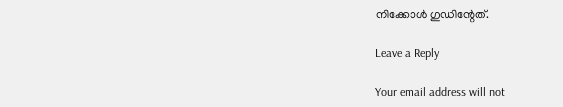നിക്കോൾ ഗുഡിന്റേത്.

Leave a Reply

Your email address will not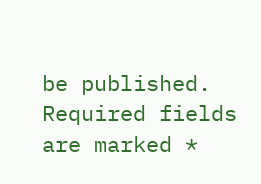be published. Required fields are marked *